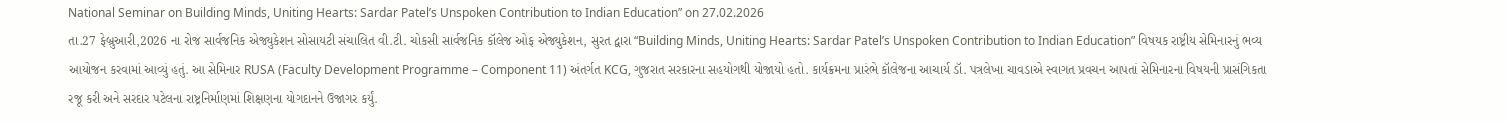National Seminar on Building Minds, Uniting Hearts: Sardar Patel’s Unspoken Contribution to Indian Education” on 27.02.2026
તા.27 ફેબ્રુઆરી,2026 ના રોજ સાર્વજનિક એજ્યુકેશન સોસાયટી સંચાલિત વી.ટી. ચોકસી સાર્વજનિક કૉલેજ ઓફ એજ્યુકેશન, સુરત દ્વારા “Building Minds, Uniting Hearts: Sardar Patel’s Unspoken Contribution to Indian Education” વિષયક રાષ્ટ્રીય સેમિનારનું ભવ્ય આયોજન કરવામાં આવ્યું હતું. આ સેમિનાર RUSA (Faculty Development Programme – Component 11) અંતર્ગત KCG, ગુજરાત સરકારના સહયોગથી યોજાયો હતો. કાર્યક્રમના પ્રારંભે કૉલેજના આચાર્ય ડૉ. પત્રલેખા ચાવડાએ સ્વાગત પ્રવચન આપતાં સેમિનારના વિષયની પ્રાસંગિકતા રજૂ કરી અને સરદાર પટેલના રાષ્ટ્રનિર્માણમાં શિક્ષણના યોગદાનને ઉજાગર કર્યું.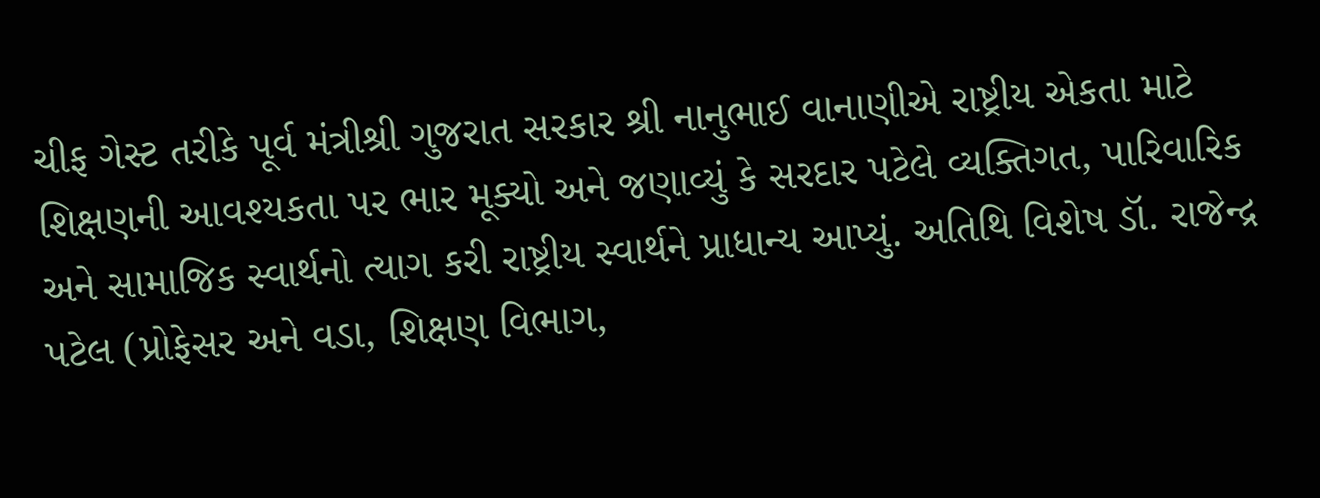ચીફ ગેસ્ટ તરીકે પૂર્વ મંત્રીશ્રી ગુજરાત સરકાર શ્રી નાનુભાઈ વાનાણીએ રાષ્ટ્રીય એકતા માટે શિક્ષણની આવશ્યકતા પર ભાર મૂક્યો અને જણાવ્યું કે સરદાર પટેલે વ્યક્તિગત, પારિવારિક અને સામાજિક સ્વાર્થનો ત્યાગ કરી રાષ્ટ્રીય સ્વાર્થને પ્રાધાન્ય આપ્યું. અતિથિ વિશેષ ડૉ. રાજેન્દ્ર પટેલ (પ્રોફેસર અને વડા, શિક્ષણ વિભાગ,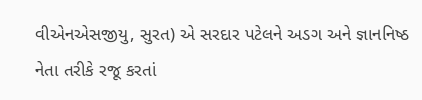વીએનએસજીયુ, સુરત) એ સરદાર પટેલને અડગ અને જ્ઞાનનિષ્ઠ નેતા તરીકે રજૂ કરતાં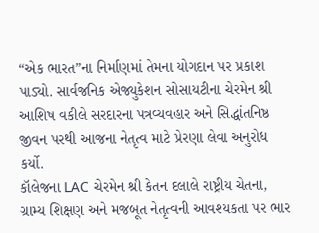“એક ભારત”ના નિર્માણમાં તેમના યોગદાન પર પ્રકાશ પાડ્યો. સાર્વજનિક એજ્યુકેશન સોસાયટીના ચેરમેન શ્રી આશિષ વકીલે સરદારના પત્રવ્યવહાર અને સિદ્ધાંતનિષ્ઠ જીવન પરથી આજના નેતૃત્વ માટે પ્રેરણા લેવા અનુરોધ કર્યો.
કૉલેજના LAC ચેરમેન શ્રી કેતન દલાલે રાષ્ટ્રીય ચેતના, ગ્રામ્ય શિક્ષણ અને મજબૂત નેતૃત્વની આવશ્યકતા પર ભાર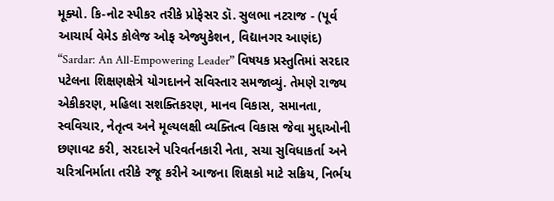મૂક્યો. કિ-નોટ સ્પીકર તરીકે પ્રોફેસર ડૉ. સુલભા નટરાજ - (પૂર્વ આચાર્ય વેમેડ કોલેજ ઓફ એજ્યુકેશન, વિદ્યાનગર આણંદ) “Sardar: An All-Empowering Leader” વિષયક પ્રસ્તુતિમાં સરદાર પટેલના શિક્ષણક્ષેત્રે યોગદાનને સવિસ્તાર સમજાવ્યું. તેમણે રાજ્ય એકીકરણ, મહિલા સશક્તિકરણ, માનવ વિકાસ, સમાનતા, સ્વવિચાર, નેતૃત્વ અને મૂલ્યલક્ષી વ્યક્તિત્વ વિકાસ જેવા મુદ્દાઓની છણાવટ કરી, સરદારને પરિવર્તનકારી નેતા, સચા સુવિધાકર્તા અને ચરિત્રનિર્માતા તરીકે રજૂ કરીને આજના શિક્ષકો માટે સક્રિય, નિર્ભય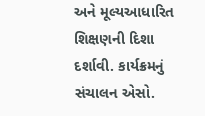અને મૂલ્યઆધારિત શિક્ષણની દિશા દર્શાવી. કાર્યક્રમનું સંચાલન એસો.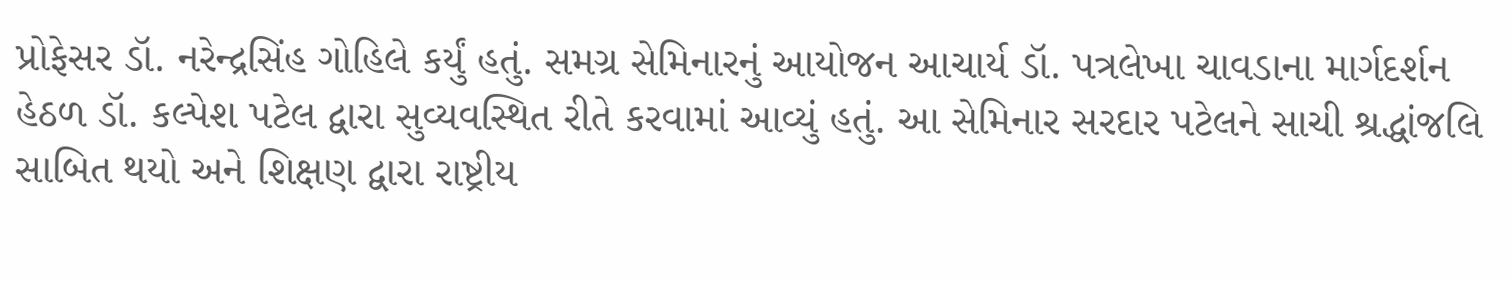પ્રોફેસર ડૉ. નરેન્દ્રસિંહ ગોહિલે કર્યું હતું. સમગ્ર સેમિનારનું આયોજન આચાર્ય ડૉ. પત્રલેખા ચાવડાના માર્ગદર્શન હેઠળ ડૉ. કલ્પેશ પટેલ દ્વારા સુવ્યવસ્થિત રીતે કરવામાં આવ્યું હતું. આ સેમિનાર સરદાર પટેલને સાચી શ્રદ્ધાંજલિ સાબિત થયો અને શિક્ષણ દ્વારા રાષ્ટ્રીય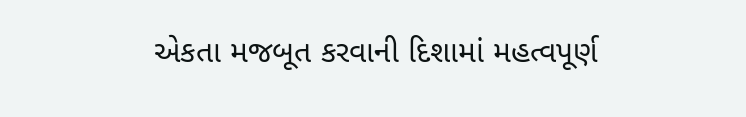એકતા મજબૂત કરવાની દિશામાં મહત્વપૂર્ણ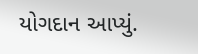યોગદાન આપ્યું.